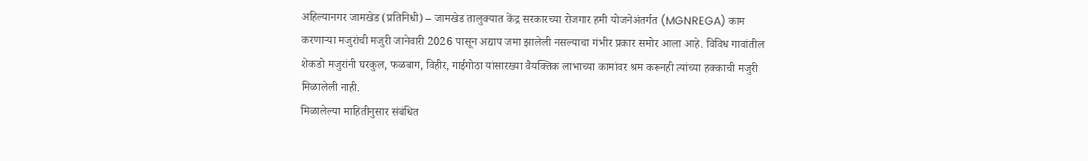अहिल्यानगर जामखेड (प्रतिनिधी) – जामखेड तालुक्यात केंद्र सरकारच्या रोजगार हमी योजनेअंतर्गत (MGNREGA) काम करणाऱ्या मजुरांची मजुरी जानेवारी 2026 पासून अद्याप जमा झालेली नसल्याचा गंभीर प्रकार समोर आला आहे. विविध गावांतील शेकडो मजुरांनी घरकुल, फळबाग, विहीर, गाईगोठा यांसारख्या वैयक्तिक लाभाच्या कामांवर श्रम करूनही त्यांच्या हक्काची मजुरी मिळालेली नाही.
मिळालेल्या माहितीनुसार संबंधित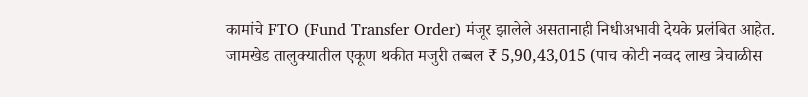कामांचे FTO (Fund Transfer Order) मंजूर झालेले असतानाही निधीअभावी देयके प्रलंबित आहेत. जामखेड तालुक्यातील एकूण थकीत मजुरी तब्बल ₹ 5,90,43,015 (पाच कोटी नव्वद लाख त्रेचाळीस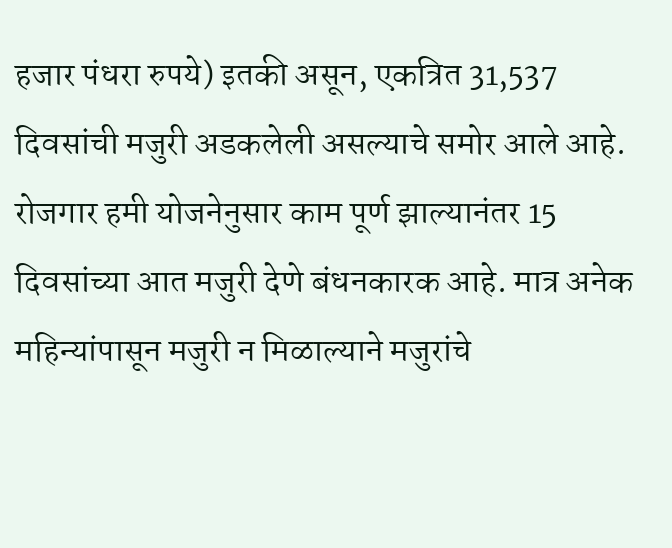हजार पंधरा रुपये) इतकी असून, एकत्रित 31,537 दिवसांची मजुरी अडकलेली असल्याचे समोर आले आहे.
रोजगार हमी योजनेनुसार काम पूर्ण झाल्यानंतर 15 दिवसांच्या आत मजुरी देणे बंधनकारक आहे. मात्र अनेक महिन्यांपासून मजुरी न मिळाल्याने मजुरांचे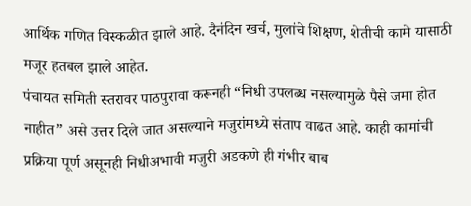आर्थिक गणित विस्कळीत झाले आहे. दैनंदिन खर्च, मुलांचे शिक्षण, शेतीची कामे यासाठी मजूर हतबल झाले आहेत.
पंचायत समिती स्तरावर पाठपुरावा करूनही “निधी उपलब्ध नसल्यामुळे पैसे जमा होत नाहीत” असे उत्तर दिले जात असल्याने मजुरांमध्ये संताप वाढत आहे. काही कामांची प्रक्रिया पूर्ण असूनही निधीअभावी मजुरी अडकणे ही गंभीर बाब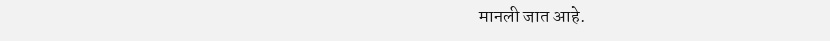मानली जात आहे.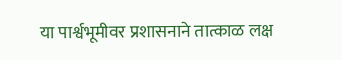या पार्श्वभूमीवर प्रशासनाने तात्काळ लक्ष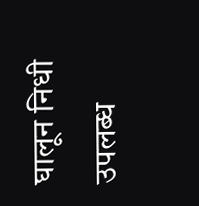घालून निधी उपलब्ध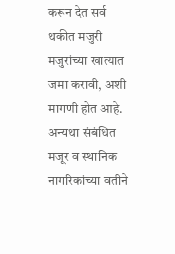करून देत सर्व थकीत मजुरी मजुरांच्या खात्यात जमा करावी, अशी मागणी होत आहे. अन्यथा संबंधित मजूर व स्थानिक नागरिकांच्या वतीने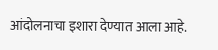आंदोलनाचा इशारा देण्यात आला आहे.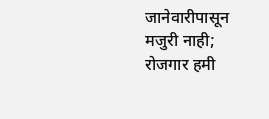जानेवारीपासून मजुरी नाही; रोजगार हमी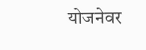योजनेवर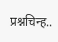प्रश्नचिन्ह..